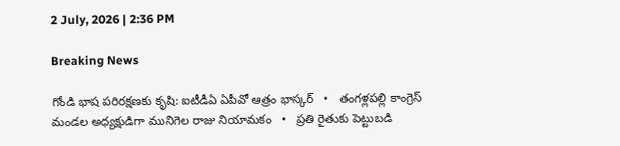2 July, 2026 | 2:36 PM

Breaking News

గోండి భాష పరిరక్షణకు కృషి: ఐటీడీఏ ఏపీవో ఆత్రం భాస్కర్   •   తంగళ్లపల్లి కాంగ్రెస్ మండల అధ్యక్షుడిగా మునిగెల రాజు నియామకం   •   ప్రతి రైతుకు పెట్టుబడి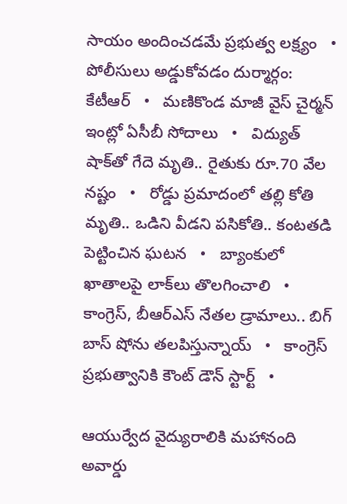సాయం అందించడమే ప్రభుత్వ లక్ష్యం   •   పోలీసులు అడ్డుకోవడం దుర్మార్గం: కేటీఆర్   •   మణికొండ మాజీ వైస్‌ చైర్మన్‌ ఇంట్లో ఏసీబీ సోదాలు   •   విద్యుత్ షాక్‌తో గేదె మృతి.. రైతుకు రూ.70 వేల నష్టం   •   రోడ్డు ప్రమాదంలో తల్లి కోతి మృతి.. ఒడిని వీడని పసికోతి.. కంటతడి పెట్టించిన ఘటన   •   బ్యాంకులో ఖాతాలపై లాక్‌లు తొలగించాలి   •   కాంగ్రెస్, బీఆర్ఎస్ నేతల డ్రామాలు.. బిగ్ బాస్ షోను తలపిస్తున్నాయ్   •   కాంగ్రెస్ ప్రభుత్వానికి కౌంట్ డౌన్ స్టార్ట్   •

ఆయుర్వేద వైద్యురాలికి మహానంది అవార్డు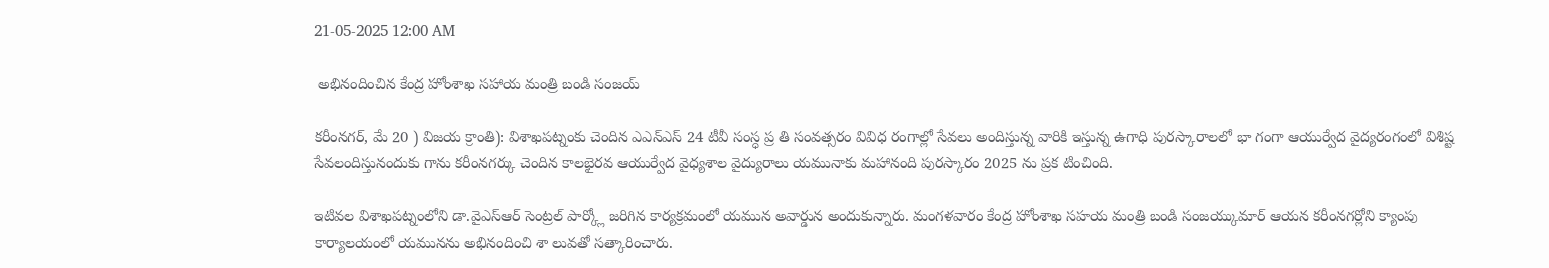21-05-2025 12:00 AM

 అభినందించిన కేంద్ర హోంశాఖ సహాయ మంత్రి బండి సంజయ్

కరీంనగర్, మే 20 ) విజయ క్రాంతి): విశాఖపట్నంకు చెందిన ఎఎన్‌ఎస్ 24 టీవీ సంస్ధ ప్ర తి సంవత్సరం వివిధ రంగాల్లో సేవలు అందిస్తున్న వారికి ఇస్తున్న ఉగాధి పురస్కారాలలో భా గంగా ఆయుర్వేద వైద్యరంగంలో విశిష్ట సేవలందిస్తునందుకు గాను కరీంనగర్కు చెందిన కాలభైరవ ఆయుర్వేద వైధ్యశాల వైద్యురాలు యమునాకు మహానంది పురస్కారం 2025 ను ప్రక టించింది.

ఇటివల విశాఖపట్నంలోని డా.వైఎస్‌ఆర్ సెంట్రల్ పార్క్లో జరిగిన కార్యక్రమంలో యమున అవార్డున అందుకున్నారు. మంగళవారం కేంద్ర హోంశాఖ సహయ మంత్రి బండి సంజయ్కుమార్ ఆయన కరీంనగర్లోని క్యాంపు కార్యాలయంలో యమునను అభినందించి శా లువతో సత్కారించారు.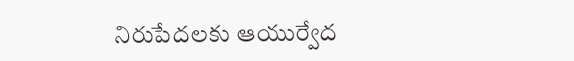నిరుపేదలకు ఆయుర్వేద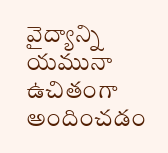వైద్యాన్ని  యమునా ఉచితంగా అందించడం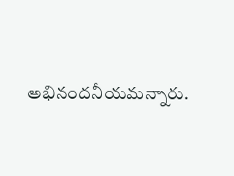అభినందనీయమన్నారు.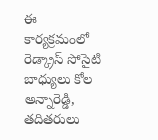ఈ కార్యక్రమంలో రెడ్క్రాస్ సోసైటి బాధ్యులు కోల అన్నారెడ్డి, తదితరులు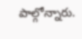పాల్గోన్నారు.